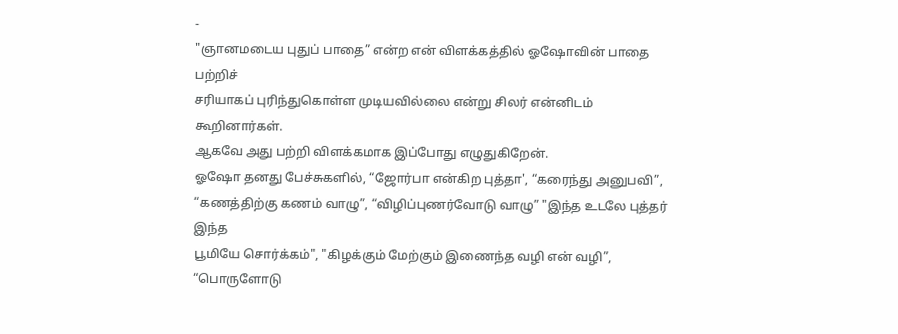-
"ஞானமடைய புதுப் பாதை” என்ற என் விளக்கத்தில் ஓஷோவின் பாதை பற்றிச்
சரியாகப் புரிந்துகொள்ள முடியவில்லை என்று சிலர் என்னிடம் கூறினார்கள்.
ஆகவே அது பற்றி விளக்கமாக இப்போது எழுதுகிறேன்.
ஓஷோ தனது பேச்சுகளில், “ஜோர்பா என்கிற புத்தா', “கரைந்து அனுபவி”,
“கணத்திற்கு கணம் வாழு”, “விழிப்புணர்வோடு வாழு” "இந்த உடலே புத்தர் இந்த
பூமியே சொர்க்கம்", "கிழக்கும் மேற்கும் இணைந்த வழி என் வழி”, “பொருளோடு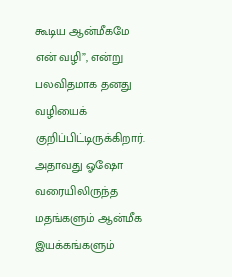கூடிய ஆன்மீகமே என் வழி”, என்று பலவிதமாக தனது வழியைக்
குறிப்பிட்டிருக்கிறார்.
அதாவது ஓஷோ வரையிலிருந்த மதங்களும் ஆன்மீக இயக்கங்களும்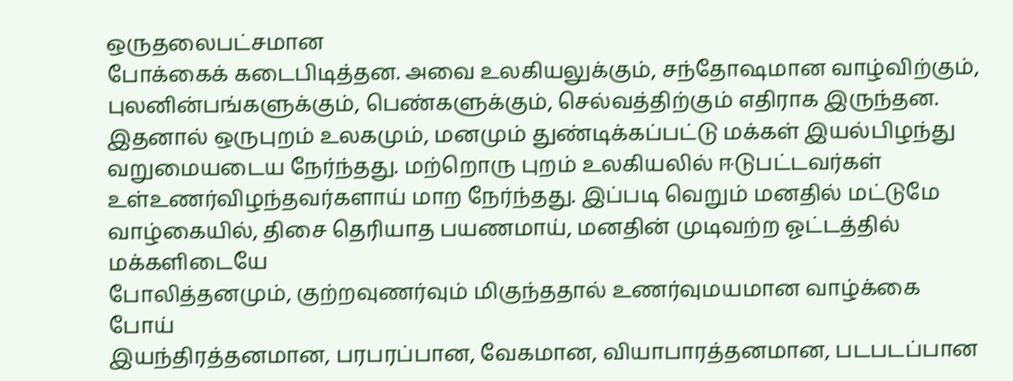ஒருதலைபட்சமான
போக்கைக் கடைபிடித்தன. அவை உலகியலுக்கும், சந்தோஷமான வாழ்விற்கும்,
புலனின்பங்களுக்கும், பெண்களுக்கும், செல்வத்திற்கும் எதிராக இருந்தன.
இதனால் ஒருபுறம் உலகமும், மனமும் துண்டிக்கப்பட்டு மக்கள் இயல்பிழந்து
வறுமையடைய நேர்ந்தது. மற்றொரு புறம் உலகியலில் ஈடுபட்டவர்கள்
உள்உணர்விழந்தவர்களாய் மாற நேர்ந்தது. இப்படி வெறும் மனதில் மட்டுமே
வாழ்கையில், திசை தெரியாத பயணமாய், மனதின் முடிவற்ற ஓட்டத்தில் மக்களிடையே
போலித்தனமும், குற்றவுணர்வும் மிகுந்ததால் உணர்வுமயமான வாழ்க்கை போய்
இயந்திரத்தனமான, பரபரப்பான, வேகமான, வியாபாரத்தனமான, படபடப்பான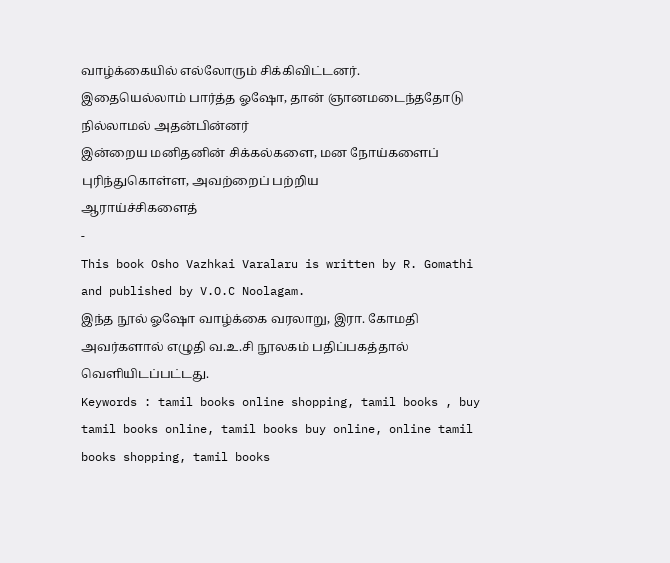வாழ்க்கையில் எல்லோரும் சிக்கிவிட்டனர்.
இதையெல்லாம் பார்த்த ஓஷோ, தான் ஞானமடைந்ததோடு நில்லாமல் அதன்பின்னர்
இன்றைய மனிதனின் சிக்கல்களை, மன நோய்களைப் புரிந்துகொள்ள, அவற்றைப் பற்றிய
ஆராய்ச்சிகளைத்
-
This book Osho Vazhkai Varalaru is written by R. Gomathi and published by V.O.C Noolagam.
இந்த நூல் ஓஷோ வாழ்க்கை வரலாறு, இரா. கோமதி அவர்களால் எழுதி வ.உ.சி நூலகம் பதிப்பகத்தால் வெளியிடப்பட்டது.
Keywords : tamil books online shopping, tamil books , buy tamil books online, tamil books buy online, online tamil books shopping, tamil books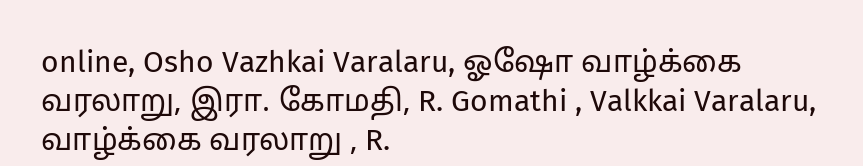online, Osho Vazhkai Varalaru, ஓஷோ வாழ்க்கை வரலாறு, இரா. கோமதி, R. Gomathi , Valkkai Varalaru, வாழ்க்கை வரலாறு , R.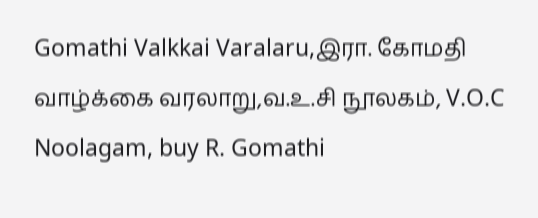Gomathi Valkkai Varalaru,இரா. கோமதி வாழ்க்கை வரலாறு,வ.உ.சி நூலகம், V.O.C Noolagam, buy R. Gomathi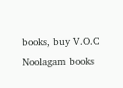books, buy V.O.C Noolagam books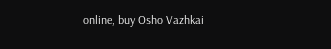online, buy Osho Vazhkai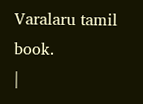Varalaru tamil book.
|